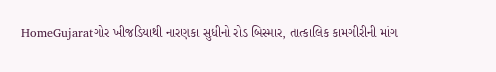HomeGujaratગોર ખીજડિયાથી નારણકા સુધીનો રોડ બિસ્માર, તાત્કાલિક કામગીરીની માંગ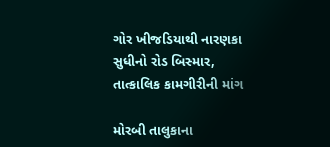ગોર ખીજડિયાથી નારણકા સુધીનો રોડ બિસ્માર, તાત્કાલિક કામગીરીની માંગ

મોરબી તાલુકાના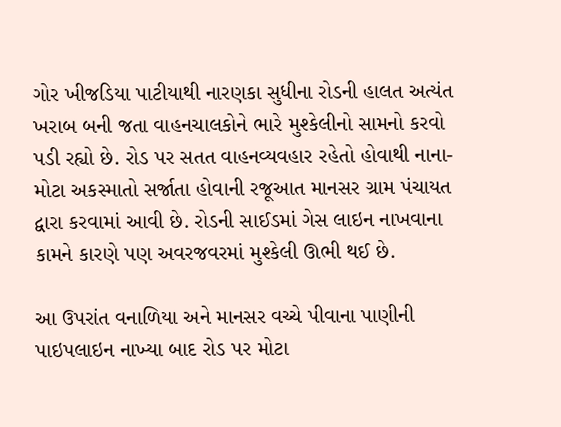ગોર ખીજડિયા પાટીયાથી નારણકા સુધીના રોડની હાલત અત્યંત ખરાબ બની જતા વાહનચાલકોને ભારે મુશ્કેલીનો સામનો કરવો પડી રહ્યો છે. રોડ પર સતત વાહનવ્યવહાર રહેતો હોવાથી નાના-મોટા અકસ્માતો સર્જાતા હોવાની રજૂઆત માનસર ગ્રામ પંચાયત દ્વારા કરવામાં આવી છે. રોડની સાઈડમાં ગેસ લાઇન નાખવાના કામને કારણે પણ અવરજવરમાં મુશ્કેલી ઊભી થઈ છે.

આ ઉપરાંત વનાળિયા અને માનસર વચ્ચે પીવાના પાણીની પાઇપલાઇન નાખ્યા બાદ રોડ પર મોટા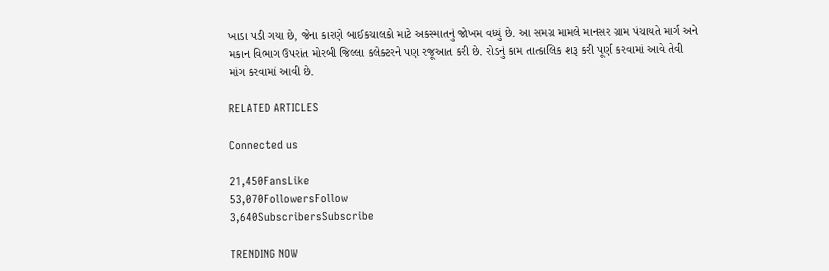ખાડા પડી ગયા છે, જેના કારણે બાઈકચાલકો માટે અકસ્માતનું જોખમ વધ્યું છે. આ સમગ્ર મામલે માનસર ગ્રામ પંચાયતે માર્ગ અને મકાન વિભાગ ઉપરાંત મોરબી જિલ્લા કલેક્ટરને પણ રજૂઆત કરી છે. રોડનું કામ તાત્કાલિક શરૂ કરી પૂર્ણ કરવામાં આવે તેવી માંગ કરવામાં આવી છે.

RELATED ARTICLES

Connected us

21,450FansLike
53,070FollowersFollow
3,640SubscribersSubscribe

TRENDING NOW